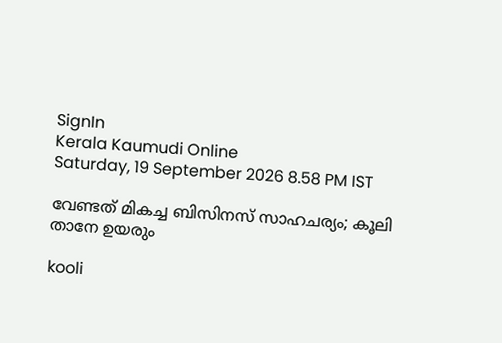SignIn
Kerala Kaumudi Online
Saturday, 19 September 2026 8.58 PM IST

വേണ്ടത് മികച്ച ബിസിനസ് സാഹചര്യം; കൂലി താനേ ഉയരും

kooli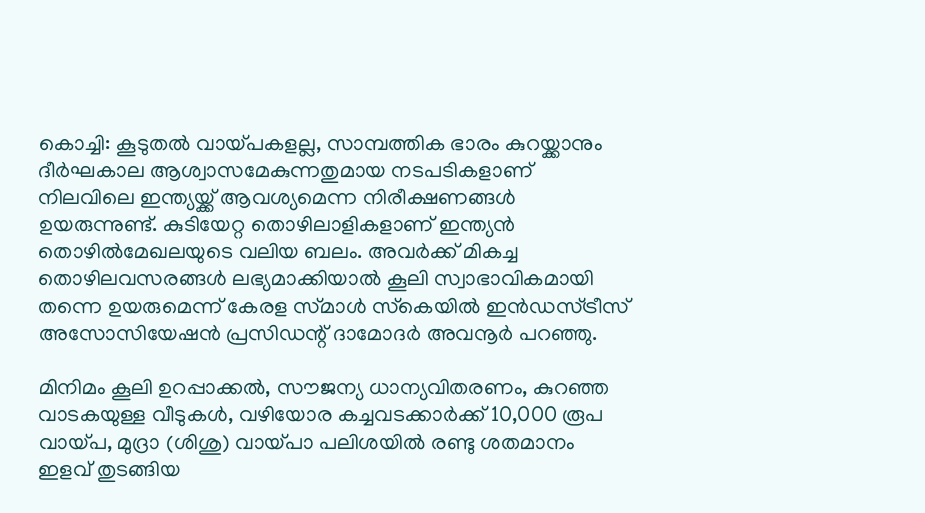കൊച്ചി: കൂടുതൽ വായ്‌പകളല്ല, സാമ്പത്തിക ഭാരം കുറയ്ക്കാനും ദീർഘകാല ആശ്വാസമേകുന്നതുമായ നടപടികളാണ് നിലവിലെ ഇന്ത്യയ്ക്ക് ആവശ്യമെന്ന നിരീക്ഷണങ്ങൾ ഉയരുന്നുണ്ട്. കുടിയേറ്റ തൊഴിലാളികളാണ് ഇന്ത്യൻ തൊഴിൽമേഖലയുടെ വലിയ ബലം. അവർക്ക് മികച്ച തൊഴിലവസരങ്ങൾ ലഭ്യമാക്കിയാൽ കൂലി സ്വാഭാവികമായി തന്നെ ഉയരുമെന്ന് കേരള സ്‌മാൾ സ്‌കെയിൽ ഇൻഡസ്‌ട്രീസ് അസോസിയേഷൻ പ്രസിഡന്റ് ദാമോദർ അവനൂർ പറഞ്ഞു.

മിനിമം കൂലി ഉറപ്പാക്കൽ, സൗജന്യ ധാന്യവിതരണം, കുറഞ്ഞ വാടകയുള്ള വീടുകൾ, വഴിയോര കച്ചവടക്കാർക്ക് 10,000 രൂപ വായ്‌പ, മുദ്രാ (ശിശു) വായ്‌പാ പലിശയിൽ രണ്ടു ശതമാനം ഇളവ് തുടങ്ങിയ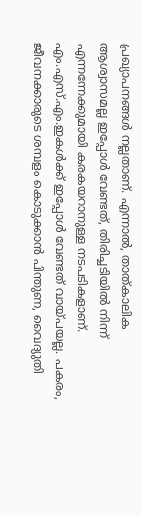പ്രഖ്യാപനങ്ങൾ നല്ലതാണ്. എന്നാൽ, താത്കാലിക ആശ്വാസമല്ല ഇപ്പോൾ വേണ്ടത്, തിരിച്ചടിയിൽ നിന്ന് എന്നന്നേക്കുമായി കരകയറാനുള്ള നടപടികളാണ്. എം.എസ്.എം.ഇകൾക്ക് ഇപ്പോൾ വേണ്ടത് വായ്‌പയല്ല. പകരം, ജീവനക്കാരുടെ ശമ്പളം കൊടുക്കാൻ പിന്തുണ, വൈദ്യുതി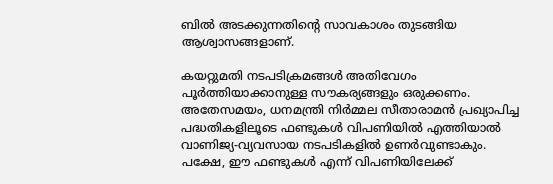ബിൽ അടക്കുന്നതിന്റെ സാവകാശം തുടങ്ങിയ ആശ്വാസങ്ങളാണ്.

കയറ്റുമതി നടപടിക്രമങ്ങൾ അതിവേഗം പൂർത്തിയാക്കാനുള്ള സൗകര്യങ്ങളും ഒരുക്കണം. അതേസമയം, ധനമന്ത്രി നിർമ്മല സീതാരാമൻ പ്രഖ്യാപിച്ച പദ്ധതികളിലൂടെ ഫണ്ടുകൾ വിപണിയിൽ എത്തിയാൽ വാണിജ്യ-വ്യവസായ നടപടികളിൽ ഉണർവുണ്ടാകും. പക്ഷേ, ഈ ഫണ്ടുകൾ എന്ന് വിപണിയിലേക്ക്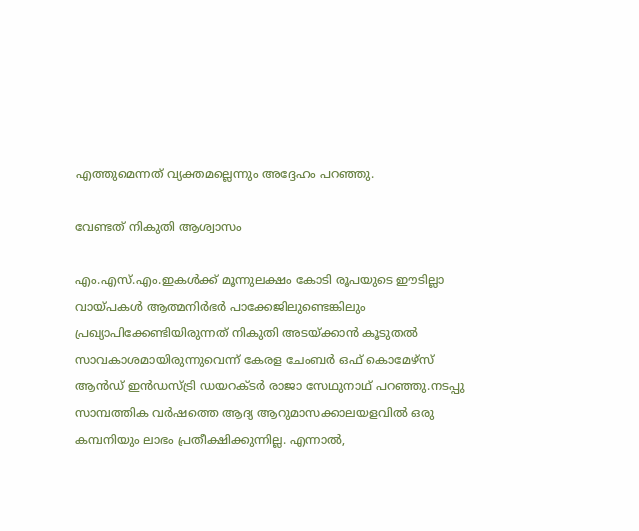എത്തുമെന്നത് വ്യക്തമല്ലെന്നും അദ്ദേഹം പറഞ്ഞു.

വേണ്ടത് നികുതി ആശ്വാസം

എം.എസ്.എം.ഇകൾക്ക് മൂന്നുലക്ഷം കോടി രൂപയുടെ ഈടില്ലാ വായ്‌പകൾ ആത്മനിർഭർ പാക്കേജിലുണ്ടെങ്കിലും പ്രഖ്യാപിക്കേണ്ടിയിരുന്നത് നികുതി അടയ്ക്കാൻ കൂടുതൽ സാവകാശമായിരുന്നുവെന്ന് കേരള ചേംബർ ഒഫ് കൊമേഴ്‌സ് ആൻഡ് ഇൻഡസ്‌ട്രി ഡയറക്‌ടർ രാജാ സേഥുനാഥ് പറഞ്ഞു.നടപ്പു സാമ്പത്തിക വർഷത്തെ ആദ്യ ആറുമാസക്കാലയളവിൽ ഒരു കമ്പനിയും ലാഭം പ്രതീക്ഷിക്കുന്നില്ല. എന്നാൽ,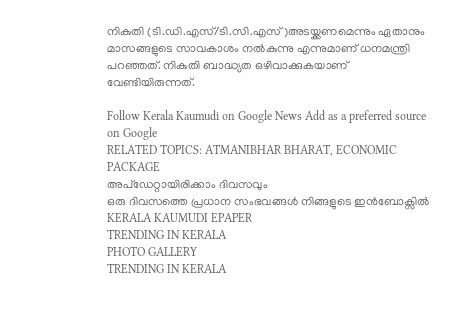നികുതി (ടി.ഡി.എസ്/ടി.സി.എസ്)അടയ്ക്കണമെന്നും ഏതാനും മാസങ്ങളുടെ സാവകാശം നൽകുന്നു എന്നുമാണ് ധനമന്ത്രി പറഞ്ഞത്. നികുതി ബാദ്ധ്യത ഒഴിവാക്കുകയാണ് വേണ്ടിയിരുന്നത്.

Follow Kerala Kaumudi on Google News Add as a preferred source on Google
RELATED TOPICS: ATMANIBHAR BHARAT, ECONOMIC PACKAGE
അപ്ഡേറ്റായിരിക്കാം ദിവസവും
ഒരു ദിവസത്തെ പ്രധാന സംഭവങ്ങൾ നിങ്ങളുടെ ഇൻബോക്സിൽ
KERALA KAUMUDI EPAPER
TRENDING IN KERALA
PHOTO GALLERY
TRENDING IN KERALA